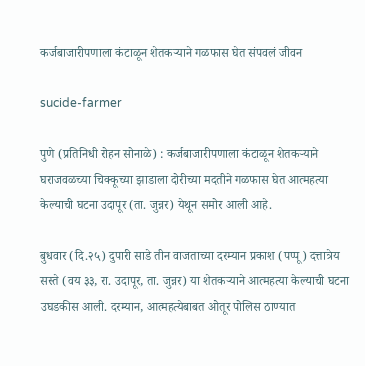कर्जबाजारीपणाला कंटाळून शेतकऱ्याने गळफास घेत संपवलं जीवन

sucide-farmer

पुणे (प्रतिनिधी रोहन सोनाळे) : कर्जबाजारीपणाला कंटाळून शेतकऱ्याने घराजवळच्या चिक्कूच्या झाडाला दोरीच्या मदतीने गळफास घेत आत्महत्या केल्याची घटना उदापूर (ता. जुन्नर) येथून समोर आली आहे.

बुधवार (दि.२५) दुपारी साडे तीन वाजताच्या दरम्यान प्रकाश (पप्पू) दत्तात्रेय सस्ते (वय ३३, रा. उदापूर, ता. जुन्नर) या शेतकऱ्याने आत्महत्या केल्याची घटना उघडकीस आली. दरम्यान, आत्महत्येबाबत ओतूर पोलिस ठाण्यात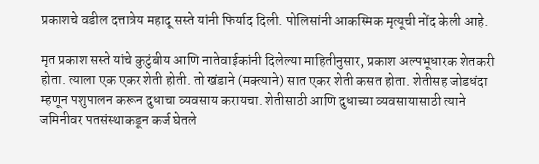प्रकाशचे वडील दत्तात्रेय महादू सस्ते यांनी फिर्याद दिली. पोलिसांनी आकस्मिक मृत्यूची नोंद केली आहे.

मृत प्रकाश सस्ते यांचे कुटुंबीय आणि नातेवाईकांनी दिलेल्या माहितीनुसार, प्रकाश अल्पभूधारक शेतकरी होता. त्याला एक एकर शेती होती. तो खंडाने (मक्त्याने) सात एकर शेती कसत होता. शेतीसह जोडधंदा म्हणून पशुपालन करून दुधाचा व्यवसाय करायचा. शेतीसाठी आणि दुधाच्या व्यवसायासाठी त्याने जमिनीवर पतसंस्थाकडून कर्ज घेतले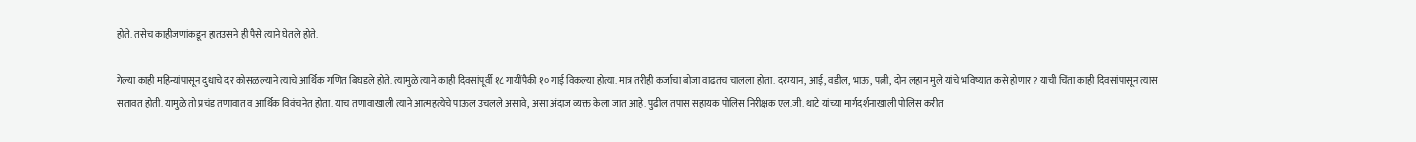होते. तसेच काहीजणांकडून हातउसने ही पैसे त्याने घेतले होते.

गेल्या काही महिन्यांपासून दुधाचे दर कोसळल्याने त्याचे आर्थिक गणित बिघडले होते. त्यामुळे त्याने काही दिवसांपूर्वी १८ गायींपैकी १० गाई विकल्या होत्या. मात्र तरीही कर्जाचा बोजा वाढतच चालला होता. दरम्यान, आई, वडील, भाऊ, पत्नी, दोन लहान मुले यांचे भविष्यात कसे होणार? याची चिंता काही दिवसांपासून त्यास सतावत होती. यामुळे तो प्रचंड तणावात व आर्थिक विवंचनेत होता. याच तणावाखाली त्याने आत्महत्येचे पाऊल उचलले असावे, असा अंदाज व्यक्त केला जात आहे. पुढील तपास सहायक पोलिस निरीक्षक एल.जी. थाटे यांच्या मार्गदर्शनाखाली पोलिस करीत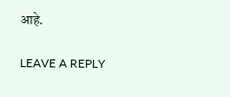आहे.

LEAVE A REPLY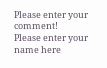Please enter your comment!
Please enter your name here